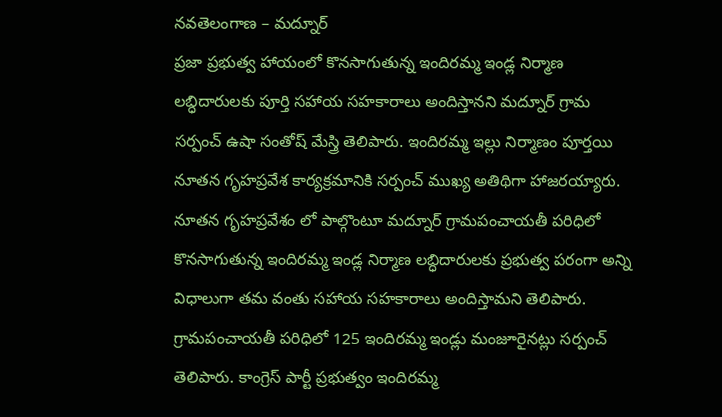నవతెలంగాణ – మద్నూర్
ప్రజా ప్రభుత్వ హాయంలో కొనసాగుతున్న ఇందిరమ్మ ఇండ్ల నిర్మాణ లబ్ధిదారులకు పూర్తి సహాయ సహకారాలు అందిస్తానని మద్నూర్ గ్రామ సర్పంచ్ ఉషా సంతోష్ మేస్త్రి తెలిపారు. ఇందిరమ్మ ఇల్లు నిర్మాణం పూర్తయి నూతన గృహప్రవేశ కార్యక్రమానికి సర్పంచ్ ముఖ్య అతిథిగా హాజరయ్యారు. నూతన గృహప్రవేశం లో పాల్గొంటూ మద్నూర్ గ్రామపంచాయతీ పరిధిలో కొనసాగుతున్న ఇందిరమ్మ ఇండ్ల నిర్మాణ లబ్ధిదారులకు ప్రభుత్వ పరంగా అన్ని విధాలుగా తమ వంతు సహాయ సహకారాలు అందిస్తామని తెలిపారు. గ్రామపంచాయతీ పరిధిలో 125 ఇందిరమ్మ ఇండ్లు మంజూరైనట్లు సర్పంచ్ తెలిపారు. కాంగ్రెస్ పార్టీ ప్రభుత్వం ఇందిరమ్మ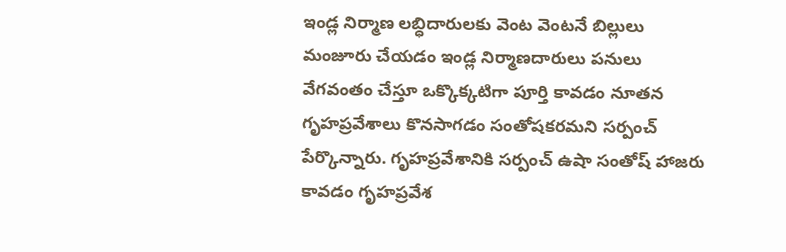ఇండ్ల నిర్మాణ లబ్ధిదారులకు వెంట వెంటనే బిల్లులు మంజూరు చేయడం ఇండ్ల నిర్మాణదారులు పనులు వేగవంతం చేస్తూ ఒక్కొక్కటిగా పూర్తి కావడం నూతన గృహప్రవేశాలు కొనసాగడం సంతోషకరమని సర్పంచ్ పేర్కొన్నారు. గృహప్రవేశానికి సర్పంచ్ ఉషా సంతోష్ హాజరు కావడం గృహప్రవేశ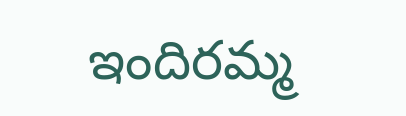ఇందిరమ్మ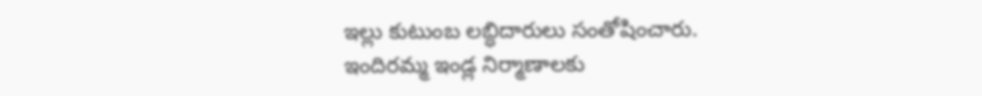ఇల్లు కుటుంబ లబ్ధిదారులు సంతోషించారు.
ఇందిరమ్మ ఇండ్ల నిర్మాణాలకు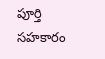పూర్తి సహకారం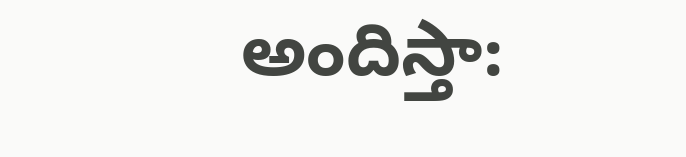అందిస్తా: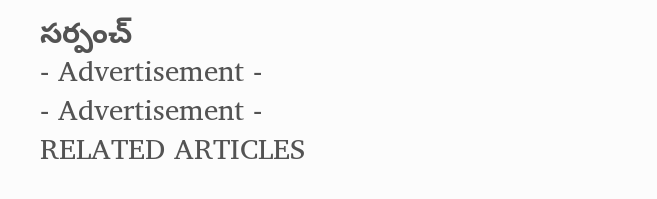సర్పంచ్
- Advertisement -
- Advertisement -
RELATED ARTICLES